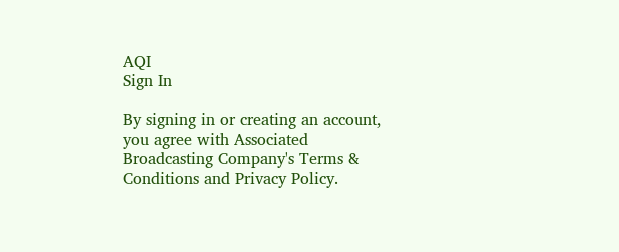AQI
Sign In

By signing in or creating an account, you agree with Associated Broadcasting Company's Terms & Conditions and Privacy Policy.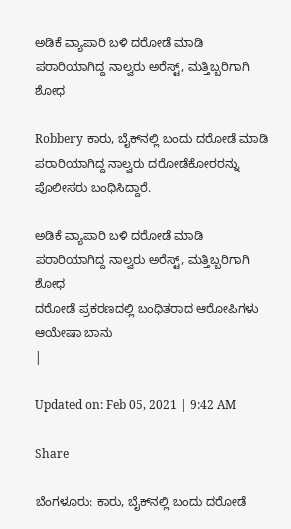ಅಡಿಕೆ ವ್ಯಾಪಾರಿ ಬಳಿ ದರೋಡೆ ಮಾಡಿ ಪರಾರಿಯಾಗಿದ್ದ ನಾಲ್ವರು ಅರೆಸ್ಟ್, ಮತ್ತಿಬ್ಬರಿಗಾಗಿ ಶೋಧ

Robbery ಕಾರು, ಬೈಕ್‌ನಲ್ಲಿ ಬಂದು ದರೋಡೆ ಮಾಡಿ ಪರಾರಿಯಾಗಿದ್ದ ನಾಲ್ವರು ದರೋಡೆಕೋರರನ್ನು ಪೊಲೀಸರು ಬಂಧಿಸಿದ್ದಾರೆ.

ಅಡಿಕೆ ವ್ಯಾಪಾರಿ ಬಳಿ ದರೋಡೆ ಮಾಡಿ ಪರಾರಿಯಾಗಿದ್ದ ನಾಲ್ವರು ಅರೆಸ್ಟ್, ಮತ್ತಿಬ್ಬರಿಗಾಗಿ ಶೋಧ
ದರೋಡೆ ಪ್ರಕರಣದಲ್ಲಿ ಬಂಧಿತರಾದ ಆರೋಪಿಗಳು
ಆಯೇಷಾ ಬಾನು
|

Updated on: Feb 05, 2021 | 9:42 AM

Share

ಬೆಂಗಳೂರು: ಕಾರು, ಬೈಕ್‌ನಲ್ಲಿ ಬಂದು ದರೋಡೆ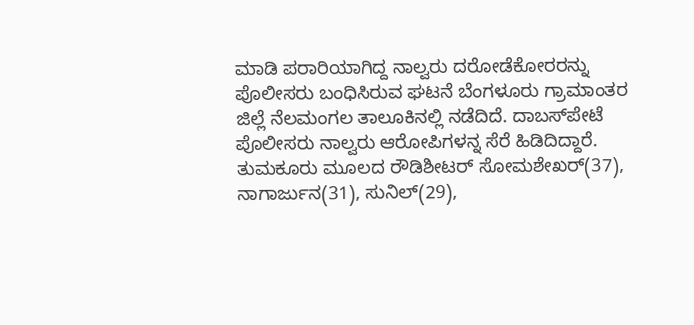ಮಾಡಿ ಪರಾರಿಯಾಗಿದ್ದ ನಾಲ್ವರು ದರೋಡೆಕೋರರನ್ನು ಪೊಲೀಸರು ಬಂಧಿಸಿರುವ ಘಟನೆ ಬೆಂಗಳೂರು ಗ್ರಾಮಾಂತರ ಜಿಲ್ಲೆ ನೆಲಮಂಗಲ ತಾಲೂಕಿನಲ್ಲಿ ನಡೆದಿದೆ. ದಾಬಸ್‌ಪೇಟೆ ಪೊಲೀಸರು ನಾಲ್ವರು ಆರೋಪಿಗಳನ್ನ ಸೆರೆ ಹಿಡಿದಿದ್ದಾರೆ. ತುಮಕೂರು ಮೂಲದ ರೌಡಿಶೀಟರ್ ಸೋಮಶೇಖರ್(37), ನಾಗಾರ್ಜುನ(31), ಸುನಿಲ್(29),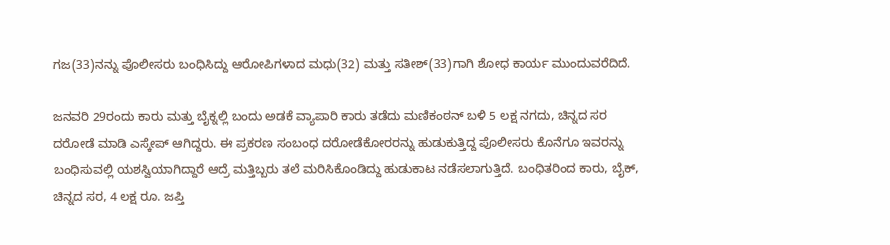ಗಜ(33)ನನ್ನು ಪೊಲೀಸರು ಬಂಧಿಸಿದ್ದು ಆರೋಪಿಗಳಾದ ಮಧು(32) ಮತ್ತು ಸತೀಶ್‌(33)ಗಾಗಿ ಶೋಧ ಕಾರ್ಯ ಮುಂದುವರೆದಿದೆ.

ಜನವರಿ 29ರಂದು ಕಾರು ಮತ್ತು ಬೈಕ್ನಲ್ಲಿ ಬಂದು ಅಡಕೆ ವ್ಯಾಪಾರಿ ಕಾರು ತಡೆದು ಮಣಿಕಂಠನ್‌ ಬಳಿ 5 ಲಕ್ಷ ನಗದು, ಚಿನ್ನದ ಸರ ದರೋಡೆ ಮಾಡಿ ಎಸ್ಕೇಪ್ ಆಗಿದ್ದರು. ಈ ಪ್ರಕರಣ ಸಂಬಂಧ ದರೋಡೆಕೋರರನ್ನು ಹುಡುಕುತ್ತಿದ್ದ ಪೊಲೀಸರು ಕೊನೆಗೂ ಇವರನ್ನು ಬಂಧಿಸುವಲ್ಲಿ ಯಶಸ್ವಿಯಾಗಿದ್ದಾರೆ ಆದ್ರೆ ಮತ್ತಿಬ್ಬರು ತಲೆ ಮರಿಸಿಕೊಂಡಿದ್ದು ಹುಡುಕಾಟ ನಡೆಸಲಾಗುತ್ತಿದೆ. ಬಂಧಿತರಿಂದ ಕಾರು, ಬೈಕ್, ಚಿನ್ನದ ಸರ, 4 ಲಕ್ಷ ರೂ. ಜಪ್ತಿ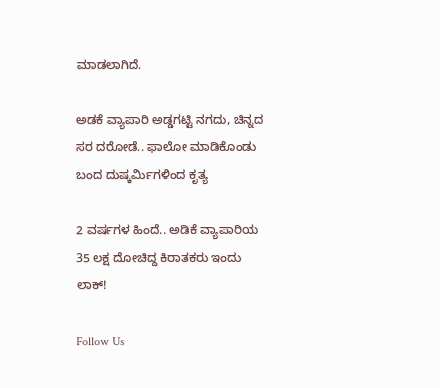ಮಾಡಲಾಗಿದೆ.

ಅಡಕೆ ವ್ಯಾಪಾರಿ ಅಡ್ಡಗಟ್ಟಿ ನಗದು, ಚಿನ್ನದ ಸರ ದರೋಡೆ.. ಫಾಲೋ ಮಾಡಿಕೊಂಡು ಬಂದ ದುಷ್ಕರ್ಮಿಗಳಿಂದ ಕೃತ್ಯ

2 ವರ್ಷಗಳ ಹಿಂದೆ.. ಅಡಿಕೆ ವ್ಯಾಪಾರಿಯ 35 ಲಕ್ಷ ದೋಚಿದ್ದ ಕಿರಾತಕರು ಇಂದು ಲಾಕ್!

Follow Us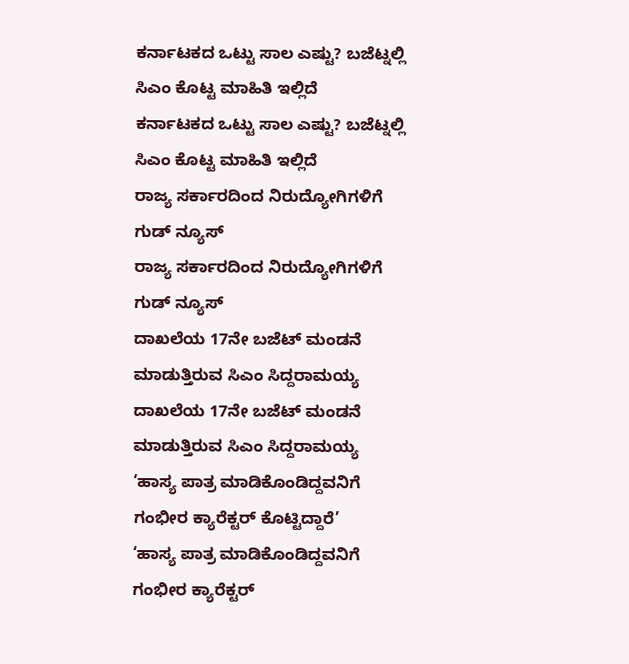ಕರ್ನಾಟಕದ ಒಟ್ಟು ಸಾಲ ಎಷ್ಟು? ಬಜೆಟ್ನಲ್ಲಿ ಸಿಎಂ ಕೊಟ್ಟ ಮಾಹಿತಿ ಇಲ್ಲಿದೆ
ಕರ್ನಾಟಕದ ಒಟ್ಟು ಸಾಲ ಎಷ್ಟು? ಬಜೆಟ್ನಲ್ಲಿ ಸಿಎಂ ಕೊಟ್ಟ ಮಾಹಿತಿ ಇಲ್ಲಿದೆ
ರಾಜ್ಯ ಸರ್ಕಾರದಿಂದ ನಿರುದ್ಯೋಗಿಗಳಿಗೆ ಗುಡ್ ನ್ಯೂಸ್
ರಾಜ್ಯ ಸರ್ಕಾರದಿಂದ ನಿರುದ್ಯೋಗಿಗಳಿಗೆ ಗುಡ್ ನ್ಯೂಸ್
ದಾಖಲೆಯ 17ನೇ ಬಜೆಟ್ ಮಂಡನೆ ಮಾಡುತ್ತಿರುವ ಸಿಎಂ ಸಿದ್ದರಾಮಯ್ಯ
ದಾಖಲೆಯ 17ನೇ ಬಜೆಟ್ ಮಂಡನೆ ಮಾಡುತ್ತಿರುವ ಸಿಎಂ ಸಿದ್ದರಾಮಯ್ಯ
‘ಹಾಸ್ಯ ಪಾತ್ರ ಮಾಡಿಕೊಂಡಿದ್ದವನಿಗೆ ಗಂಭೀರ ಕ್ಯಾರೆಕ್ಟರ್ ಕೊಟ್ಟಿದ್ದಾರೆ’
‘ಹಾಸ್ಯ ಪಾತ್ರ ಮಾಡಿಕೊಂಡಿದ್ದವನಿಗೆ ಗಂಭೀರ ಕ್ಯಾರೆಕ್ಟರ್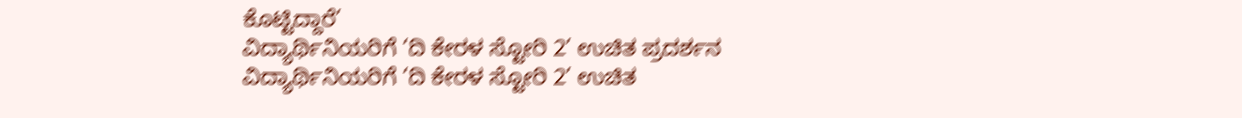ಕೊಟ್ಟಿದ್ದಾರೆ’
ವಿದ್ಯಾರ್ಥಿನಿಯರಿಗೆ ‘ದಿ ಕೇರಳ ಸ್ಟೋರಿ 2’ ಉಚಿತ ಪ್ರದರ್ಶನ
ವಿದ್ಯಾರ್ಥಿನಿಯರಿಗೆ ‘ದಿ ಕೇರಳ ಸ್ಟೋರಿ 2’ ಉಚಿತ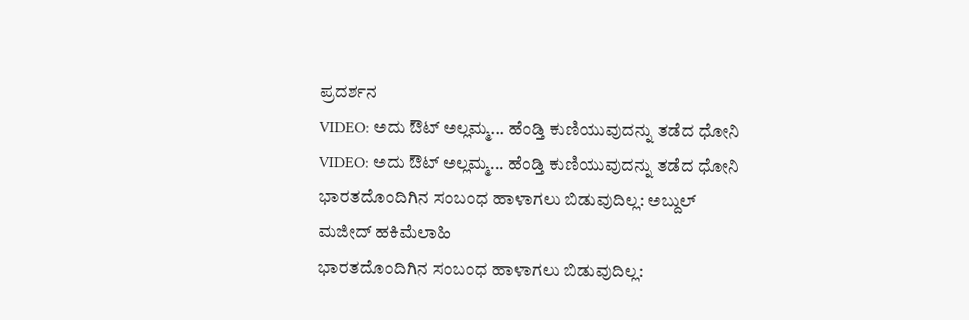ಪ್ರದರ್ಶನ
VIDEO: ಅದು ಔಟ್ ಅಲ್ಲಮ್ಮ... ಹೆಂಡ್ತಿ ಕುಣಿಯುವುದನ್ನು ತಡೆದ ಧೋನಿ
VIDEO: ಅದು ಔಟ್ ಅಲ್ಲಮ್ಮ... ಹೆಂಡ್ತಿ ಕುಣಿಯುವುದನ್ನು ತಡೆದ ಧೋನಿ
ಭಾರತದೊಂದಿಗಿನ ಸಂಬಂಧ ಹಾಳಾಗಲು ಬಿಡುವುದಿಲ್ಲ: ಅಬ್ದುಲ್ ಮಜೀದ್ ಹಕಿಮೆಲಾಹಿ
ಭಾರತದೊಂದಿಗಿನ ಸಂಬಂಧ ಹಾಳಾಗಲು ಬಿಡುವುದಿಲ್ಲ: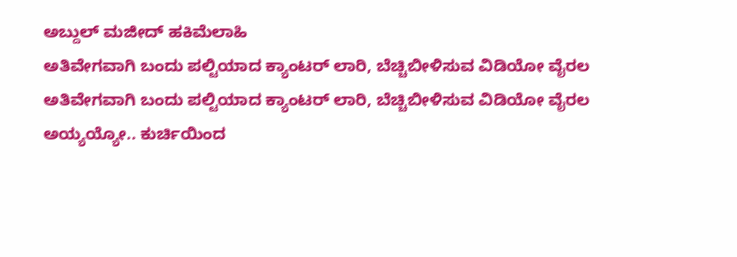ಅಬ್ದುಲ್ ಮಜೀದ್ ಹಕಿಮೆಲಾಹಿ
ಅತಿವೇಗವಾಗಿ ಬಂದು ಪಲ್ಟಿಯಾದ ಕ್ಯಾಂಟರ್ ಲಾರಿ, ಬೆಚ್ಚಿಬೀಳಿಸುವ ವಿಡಿಯೋ ವೈರಲ
ಅತಿವೇಗವಾಗಿ ಬಂದು ಪಲ್ಟಿಯಾದ ಕ್ಯಾಂಟರ್ ಲಾರಿ, ಬೆಚ್ಚಿಬೀಳಿಸುವ ವಿಡಿಯೋ ವೈರಲ
ಅಯ್ಯಯ್ಯೋ.. ಕುರ್ಚಿಯಿಂದ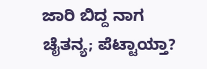ಜಾರಿ ಬಿದ್ದ ನಾಗ ಚೈತನ್ಯ; ಪೆಟ್ಟಾಯ್ತಾ?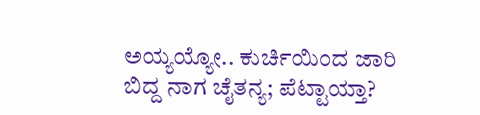ಅಯ್ಯಯ್ಯೋ.. ಕುರ್ಚಿಯಿಂದ ಜಾರಿ ಬಿದ್ದ ನಾಗ ಚೈತನ್ಯ; ಪೆಟ್ಟಾಯ್ತಾ?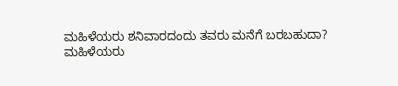ಮಹಿಳೆಯರು ಶನಿವಾರದಂದು ತವರು ಮನೆಗೆ ಬರಬಹುದಾ?
ಮಹಿಳೆಯರು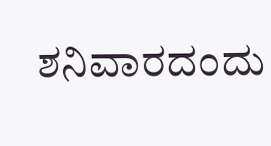ಶನಿವಾರದಂದು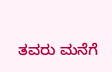ತವರು ಮನೆಗೆ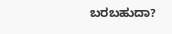ಬರಬಹುದಾ?